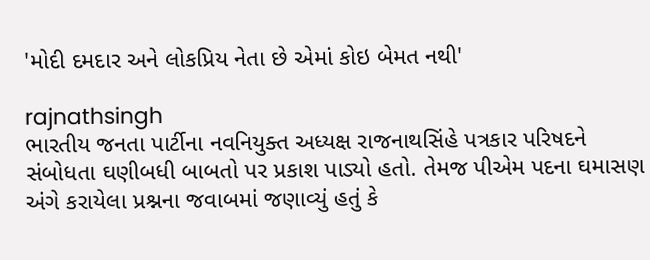'મોદી દમદાર અને લોકપ્રિય નેતા છે એમાં કોઇ બેમત નથી'

rajnathsingh
ભારતીય જનતા પાર્ટીના નવનિયુક્ત અધ્યક્ષ રાજનાથસિંહે પત્રકાર પરિષદને સંબોધતા ઘણીબધી બાબતો પર પ્રકાશ પાડ્યો હતો. તેમજ પીએમ પદના ઘમાસણ અંગે કરાયેલા પ્રશ્નના જવાબમાં જણાવ્યું હતું કે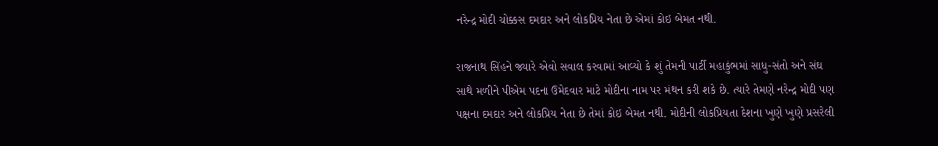નરેન્દ્ર મોદી ચોક્કસ દમદાર અને લોકપ્રિય નેતા છે એમાં કોઇ બેમત નથી.

રાજનાથ સિંહને જ્યારે એવો સવાલ કરવામાં આવ્યો કે શું તેમની પાર્ટી મહાકુંભમાં સાધુ-સંતો અને સંઘ સાથે મળીને પીએમ પદના ઉમેદવાર માટે મોદીના નામ પર મંથન કરી શકે છે. ત્યારે તેમણે નરેન્દ્ર મોદી પણ પક્ષના દમદાર અને લોકપ્રિય નેતા છે તેમાં કોઇ બેમત નથી. મોદીની લોકપ્રિયતા દેશના ખુણે ખુણે પ્રસરેલી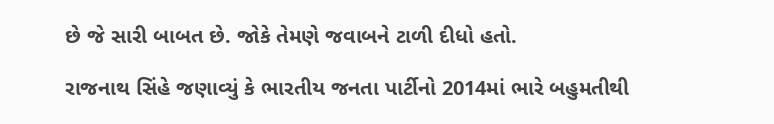છે જે સારી બાબત છે. જોકે તેમણે જવાબને ટાળી દીધો હતો.

રાજનાથ સિંહે જણાવ્યું કે ભારતીય જનતા પાર્ટીનો 2014માં ભારે બહુમતીથી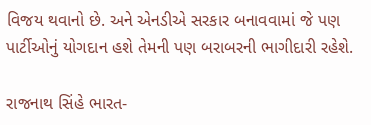વિજય થવાનો છે. અને એનડીએ સરકાર બનાવવામાં જે પણ પાર્ટીઓનું યોગદાન હશે તેમની પણ બરાબરની ભાગીદારી રહેશે.

રાજનાથ સિંહે ભારત-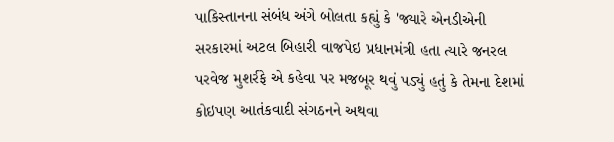પાકિસ્તાનના સંબંધ અંગે બોલતા કહ્યું કે 'જ્યારે એનડીએની સરકારમાં અટલ બિહારી વાજપેઇ પ્રધાનમંત્રી હતા ત્યારે જનરલ પરવેજ મુશર્રફે એ કહેવા પર મજબૂર થવું પડ્યું હતું કે તેમના દેશમાં કોઇપણ આતંકવાદી સંગઠનને અથવા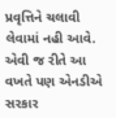પ્રવૃત્તિને ચલાવી લેવામાં નહી આવે. એવી જ રીતે આ વખતે પણ એનડીએ સરકાર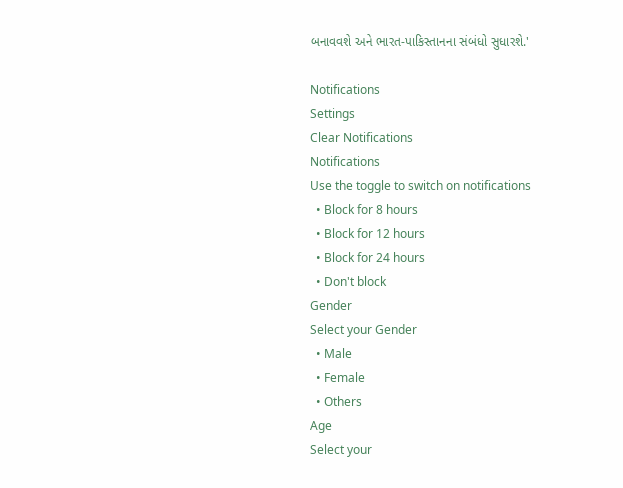બનાવવશે અને ભારત-પાકિસ્તાનના સંબંધો સુધારશે.'

Notifications
Settings
Clear Notifications
Notifications
Use the toggle to switch on notifications
  • Block for 8 hours
  • Block for 12 hours
  • Block for 24 hours
  • Don't block
Gender
Select your Gender
  • Male
  • Female
  • Others
Age
Select your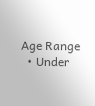Age Range
  • Under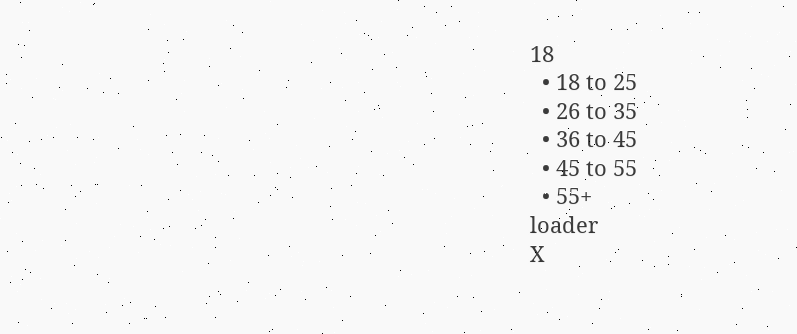18
  • 18 to 25
  • 26 to 35
  • 36 to 45
  • 45 to 55
  • 55+
loader
X